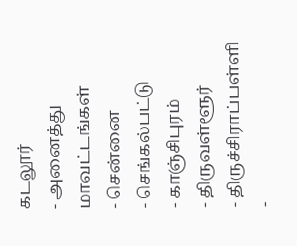கடலூர்
- அனைத்து மாவட்டங்கள்
- சென்னை
- செங்கல்பட்டு
- காஞ்சிபுரம்
- திருவள்ளூர்
- திருச்சிராப்பள்ளி
-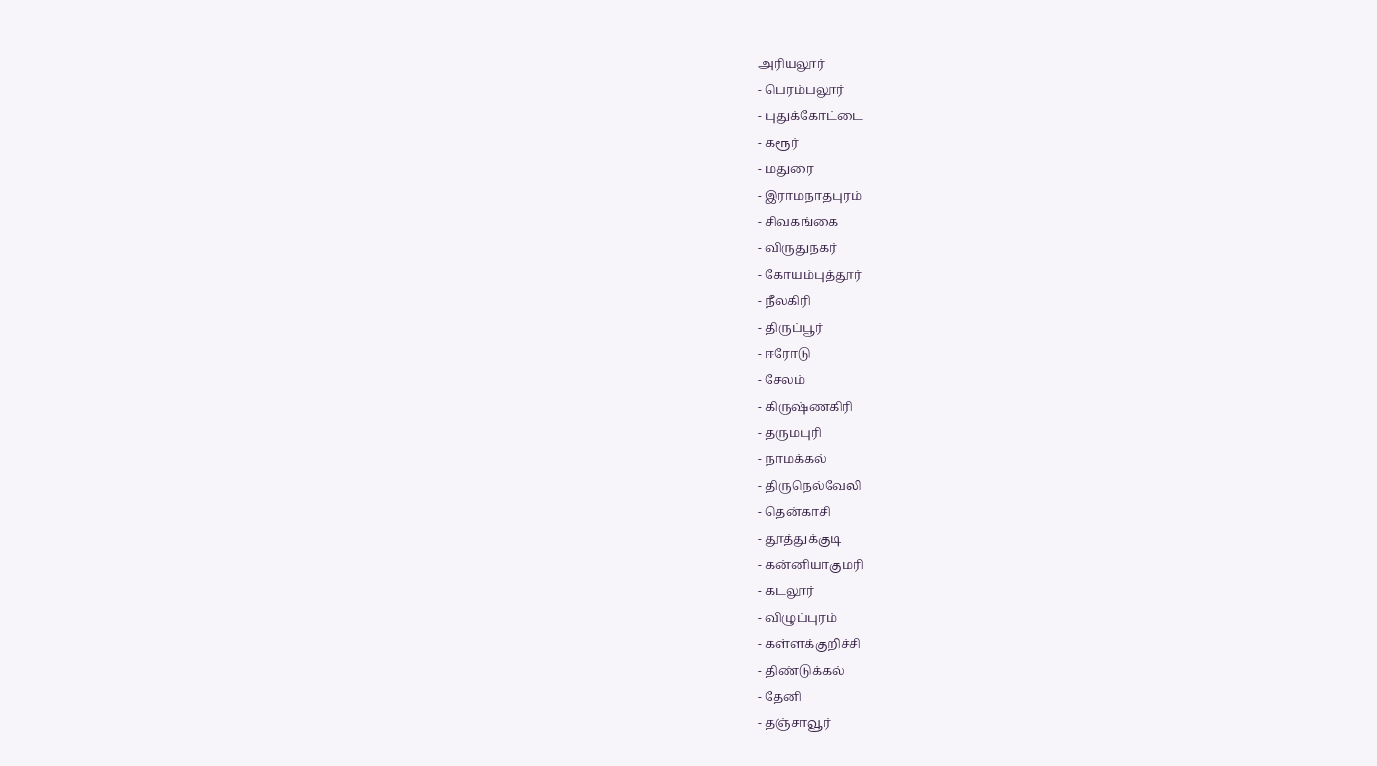அரியலூர்
- பெரம்பலூர்
- புதுக்கோட்டை
- கரூர்
- மதுரை
- இராமநாதபுரம்
- சிவகங்கை
- விருதுநகர்
- கோயம்புத்தூர்
- நீலகிரி
- திருப்பூர்
- ஈரோடு
- சேலம்
- கிருஷ்ணகிரி
- தருமபுரி
- நாமக்கல்
- திருநெல்வேலி
- தென்காசி
- தூத்துக்குடி
- கன்னியாகுமரி
- கடலூர்
- விழுப்புரம்
- கள்ளக்குறிச்சி
- திண்டுக்கல்
- தேனி
- தஞ்சாவூர்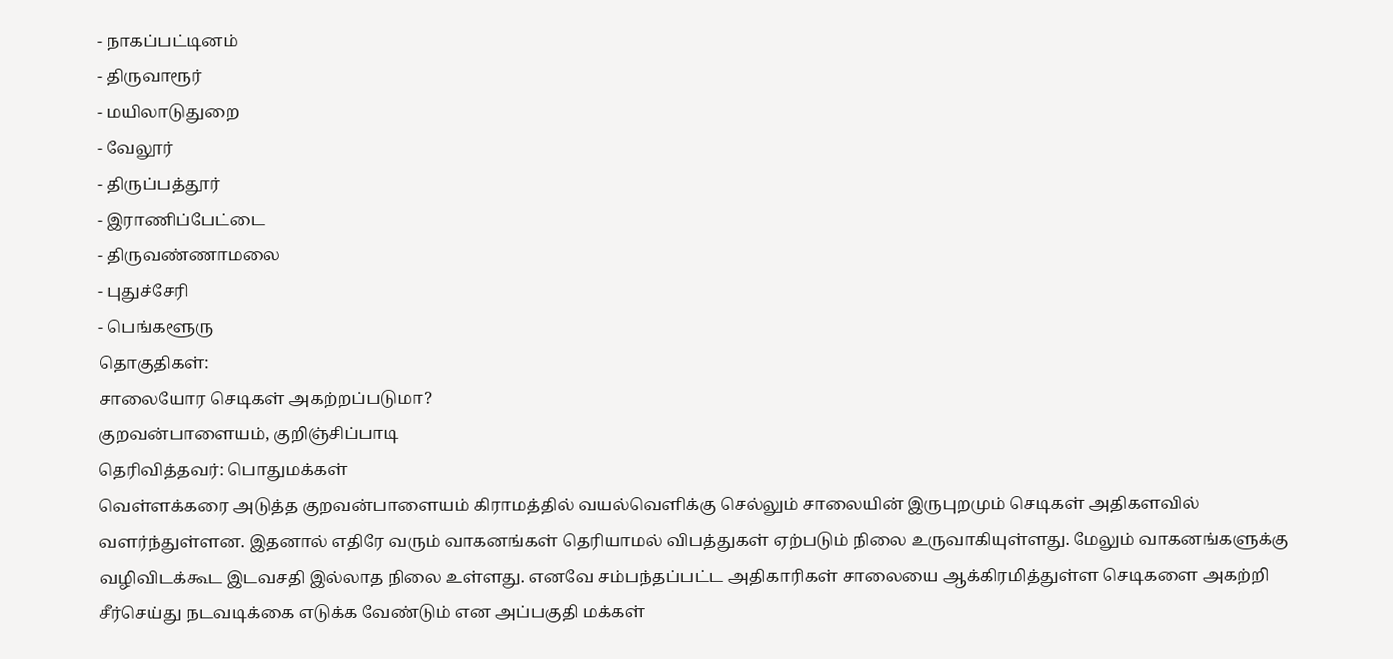- நாகப்பட்டினம்
- திருவாரூர்
- மயிலாடுதுறை
- வேலூர்
- திருப்பத்தூர்
- இராணிப்பேட்டை
- திருவண்ணாமலை
- புதுச்சேரி
- பெங்களூரு
தொகுதிகள்:
சாலையோர செடிகள் அகற்றப்படுமா?
குறவன்பாளையம், குறிஞ்சிப்பாடி
தெரிவித்தவர்: பொதுமக்கள்
வெள்ளக்கரை அடுத்த குறவன்பாளையம் கிராமத்தில் வயல்வெளிக்கு செல்லும் சாலையின் இருபுறமும் செடிகள் அதிகளவில் வளர்ந்துள்ளன. இதனால் எதிரே வரும் வாகனங்கள் தெரியாமல் விபத்துகள் ஏற்படும் நிலை உருவாகியுள்ளது. மேலும் வாகனங்களுக்கு வழிவிடக்கூட இடவசதி இல்லாத நிலை உள்ளது. எனவே சம்பந்தப்பட்ட அதிகாரிகள் சாலையை ஆக்கிரமித்துள்ள செடிகளை அகற்றி சீர்செய்து நடவடிக்கை எடுக்க வேண்டும் என அப்பகுதி மக்கள்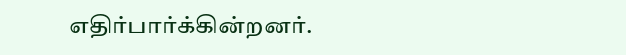எதிர்பார்க்கின்றனர்.